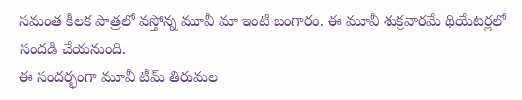సమంత కీలక పాత్రలో వస్తోన్న మూవీ మా ఇంటి బంగారం. ఈ మూవీ శుక్రవారమే థియేటర్లలో సందడి చేయనుంది.
ఈ సందర్భంగా మూవీ టీమ్ తిరుమల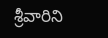శ్రీవారిని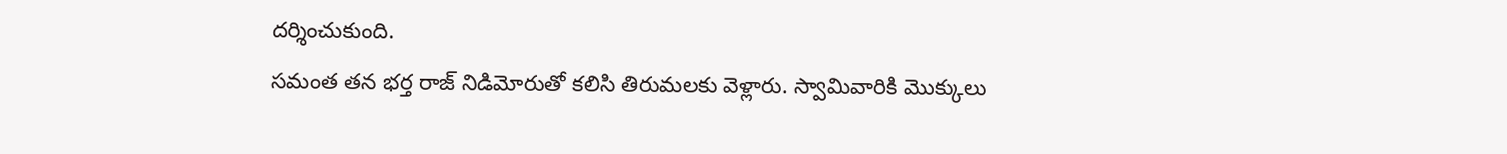దర్శించుకుంది.
సమంత తన భర్త రాజ్ నిడిమోరుతో కలిసి తిరుమలకు వెళ్లారు. స్వామివారికి మొక్కులు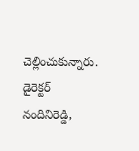చెల్లించుకున్నారు.
డైరెక్టర్ నందినిరెడ్డి,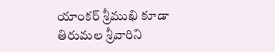యాంకర్ శ్రీముఖి కూడా తిరుమల శ్రీవారిని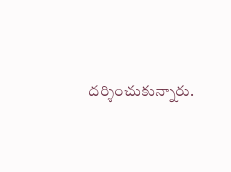దర్శించుకున్నారు.